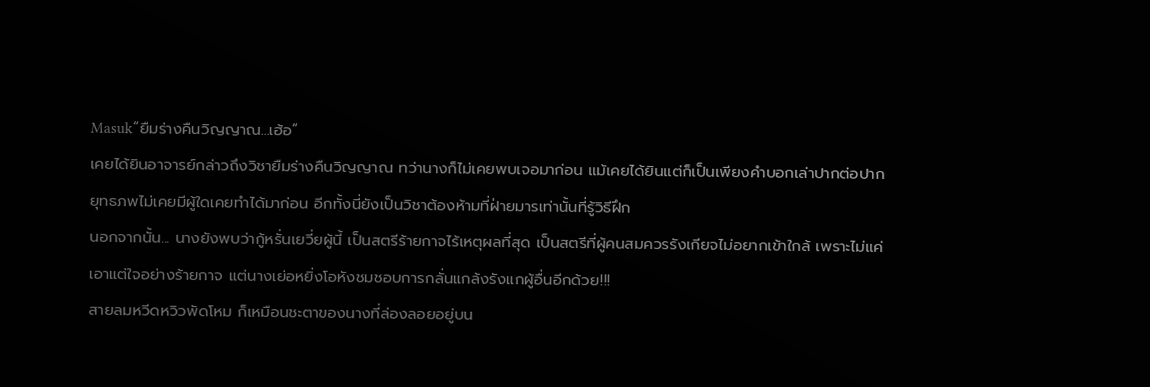Masuk“ยืมร่างคืนวิญญาณ...เฮ้อ”
เคยได้ยินอาจารย์กล่าวถึงวิชายืมร่างคืนวิญญาณ ทว่านางก็ไม่เคยพบเจอมาก่อน แม้เคยได้ยินแต่ก็เป็นเพียงคำบอกเล่าปากต่อปาก ยุทธภพไม่เคยมีผู้ใดเคยทำได้มาก่อน อีกทั้งนี่ยังเป็นวิชาต้องห้ามที่ฝ่ายมารเท่านั้นที่รู้วิธีฝึก
นอกจากนั้น... นางยังพบว่ากู้หรั่นเยวี่ยผู้นี้ เป็นสตรีร้ายกาจไร้เหตุผลที่สุด เป็นสตรีที่ผู้คนสมควรรังเกียจไม่อยากเข้าใกล้ เพราะไม่แค่เอาแต่ใจอย่างร้ายกาจ แต่นางเย่อหยิ่งโอหังชมชอบการกลั่นแกล้งรังแกผู้อื่นอีกด้วย!!!
สายลมหวีดหวิวพัดโหม ก็เหมือนชะตาของนางที่ล่องลอยอยู่บน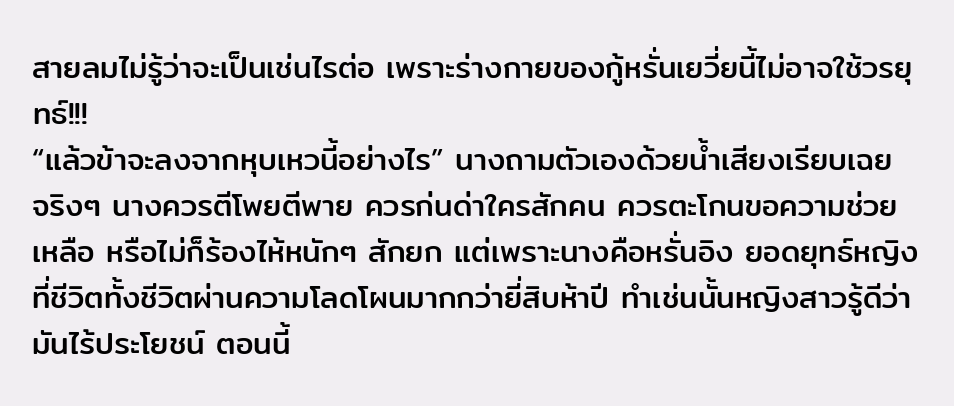สายลมไม่รู้ว่าจะเป็นเช่นไรต่อ เพราะร่างกายของกู้หรั่นเยวี่ยนี้ไม่อาจใช้วรยุทธ์!!!
“แล้วข้าจะลงจากหุบเหวนี้อย่างไร” นางถามตัวเองด้วยน้ำเสียงเรียบเฉย
จริงๆ นางควรตีโพยตีพาย ควรก่นด่าใครสักคน ควรตะโกนขอความช่วยเหลือ หรือไม่ก็ร้องไห้หนักๆ สักยก แต่เพราะนางคือหรั่นอิง ยอดยุทธ์หญิงที่ชีวิตทั้งชีวิตผ่านความโลดโผนมากกว่ายี่สิบห้าปี ทำเช่นนั้นหญิงสาวรู้ดีว่ามันไร้ประโยชน์ ตอนนี้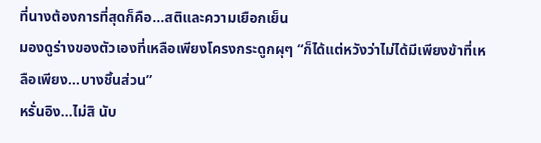ที่นางต้องการที่สุดก็คือ...สติและความเยือกเย็น
มองดูร่างของตัวเองที่เหลือเพียงโครงกระดูกผุๆ “ก็ได้แต่หวังว่าไม่ได้มีเพียงข้าที่เหลือเพียง...บางชิ้นส่วน”
หรั่นอิง...ไม่สิ นับ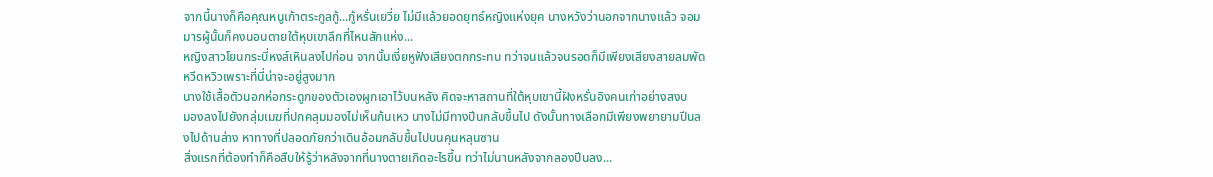จากนี้นางก็คือคุณหนูเก้าตระกูลกู้...กู้หรั่นเยวี่ย ไม่มีแล้วยอดยุทธ์หญิงแห่งยุค นางหวังว่านอกจากนางแล้ว จอมมารผู้นั้นก็คงนอนตายใต้หุบเขาลึกที่ไหนสักแห่ง...
หญิงสาวโยนกระบี่หงส์เหินลงไปก่อน จากนั้นเงี่ยหูฟังเสียงตกกระทบ ทว่าจนแล้วจนรอดก็มีเพียงเสียงสายลมพัดหวีดหวิวเพราะที่นี่น่าจะอยู่สูงมาก
นางใช้เสื้อตัวนอกห่อกระดูกของตัวเองผูกเอาไว้บนหลัง คิดจะหาสถานที่ใต้หุบเขานี้ฝังหรั่นอิงคนเก่าอย่างสงบ
มองลงไปยังกลุ่มเมฆที่ปกคลุมมองไม่เห็นก้นเหว นางไม่มีทางปีนกลับขึ้นไป ดังนั้นทางเลือกมีเพียงพยายามปีนลงไปด้านล่าง หาทางที่ปลอดภัยกว่าเดินอ้อมกลับขึ้นไปบนคุนหลุนซาน
สิ่งแรกที่ต้องทำก็คือสืบให้รู้ว่าหลังจากที่นางตายเกิดอะไรขึ้น ทว่าไม่นานหลังจากลองปีนลง...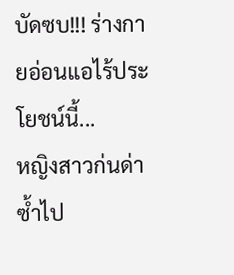บัดซบ!!! ร่างกายอ่อนแอไร้ประโยชน์นี้...
หญิงสาวก่นด่าซ้ำไป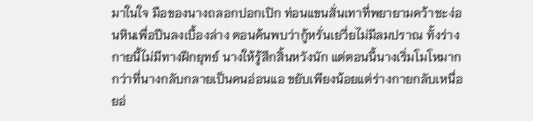มาในใจ มือของนางถลอกปอกเปิก ท่อนแขนสั่นเทาที่พยายามคว้าชะง่อนหินเพื่อปีนลงเบื้องล่าง ตอนค้นพบว่ากู้หรั่นเยวี่ยไม่มีลมปราณ ทั้งร่างกายนี้ไม่มีทางฝึกยุทธ์ นางให้รู้สึกสิ้นหวังนัก แต่ตอนนี้นางเริ่มโมโหมากกว่าที่นางกลับกลายเป็นคนอ่อนแอ ขยับเพียงน้อยแต่ร่างกายกลับเหนื่อยอ่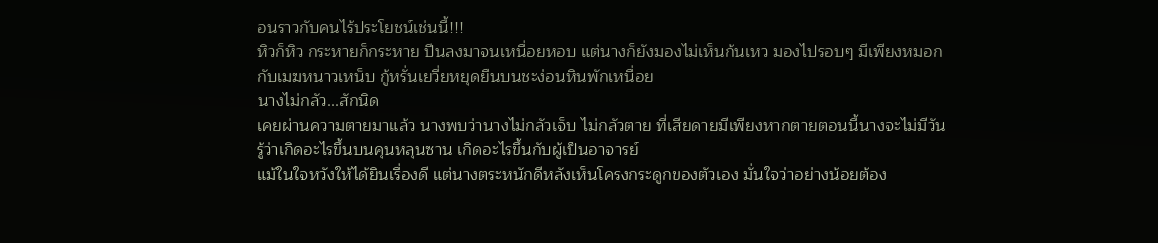อนราวกับคนไร้ประโยชน์เช่นนี้!!!
หิวก็หิว กระหายก็กระหาย ปีนลงมาจนเหนื่อยหอบ แต่นางก็ยังมองไม่เห็นก้นเหว มองไปรอบๆ มีเพียงหมอกกับเมฆหนาวเหน็บ กู้หรั่นเยวี่ยหยุดยืนบนชะง่อนหินพักเหนื่อย
นางไม่กลัว...สักนิด
เคยผ่านความตายมาแล้ว นางพบว่านางไม่กลัวเจ็บ ไม่กลัวตาย ที่เสียดายมีเพียงหากตายตอนนี้นางจะไม่มีวันรู้ว่าเกิดอะไรขึ้นบนคุนหลุนซาน เกิดอะไรขึ้นกับผู้เป็นอาจารย์
แม้ในใจหวังให้ได้ยินเรื่องดี แต่นางตระหนักดีหลังเห็นโครงกระดูกของตัวเอง มั่นใจว่าอย่างน้อยต้อง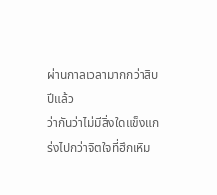ผ่านกาลเวลามากกว่าสิบปีแล้ว
ว่ากันว่าไม่มีสิ่งใดแข็งแกร่งไปกว่าจิตใจที่ฮึกเหิม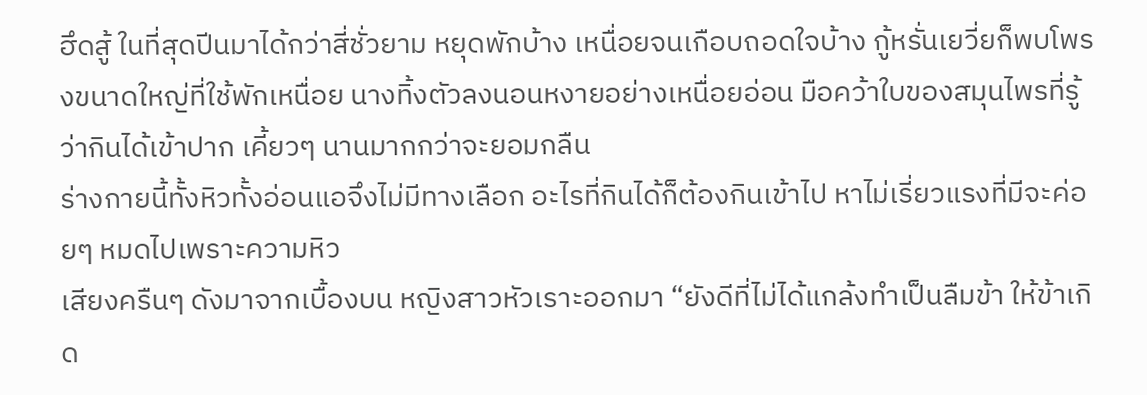ฮึดสู้ ในที่สุดปีนมาได้กว่าสี่ชั่วยาม หยุดพักบ้าง เหนื่อยจนเกือบถอดใจบ้าง กู้หรั่นเยวี่ยก็พบโพรงขนาดใหญ่ที่ใช้พักเหนื่อย นางทิ้งตัวลงนอนหงายอย่างเหนื่อยอ่อน มือคว้าใบของสมุนไพรที่รู้ว่ากินได้เข้าปาก เคี้ยวๆ นานมากกว่าจะยอมกลืน
ร่างกายนี้ทั้งหิวทั้งอ่อนแอจึงไม่มีทางเลือก อะไรที่กินได้ก็ต้องกินเข้าไป หาไม่เรี่ยวแรงที่มีจะค่อยๆ หมดไปเพราะความหิว
เสียงครืนๆ ดังมาจากเบื้องบน หญิงสาวหัวเราะออกมา “ยังดีที่ไม่ได้แกล้งทำเป็นลืมข้า ให้ข้าเกิด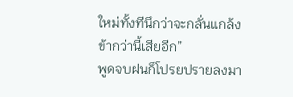ใหม่ทั้งทีนึกว่าจะกลั่นแกล้งข้ากว่านี้เสียอีก”
พูดจบฝนก็โปรยปรายลงมา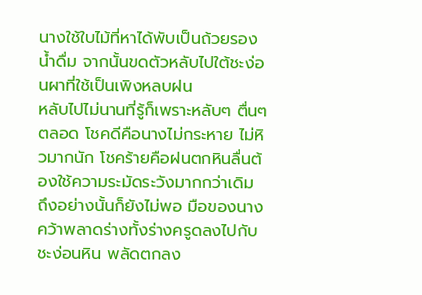นางใช้ใบไม้ที่หาได้พับเป็นถ้วยรองน้ำดื่ม จากนั้นขดตัวหลับไปใต้ชะง่อนผาที่ใช้เป็นเพิงหลบฝน
หลับไปไม่นานที่รู้ก็เพราะหลับๆ ตื่นๆ ตลอด โชคดีคือนางไม่กระหาย ไม่หิวมากนัก โชคร้ายคือฝนตกหินลื่นต้องใช้ความระมัดระวังมากกว่าเดิม ถึงอย่างนั้นก็ยังไม่พอ มือของนางคว้าพลาดร่างทั้งร่างครูดลงไปกับชะง่อนหิน พลัดตกลง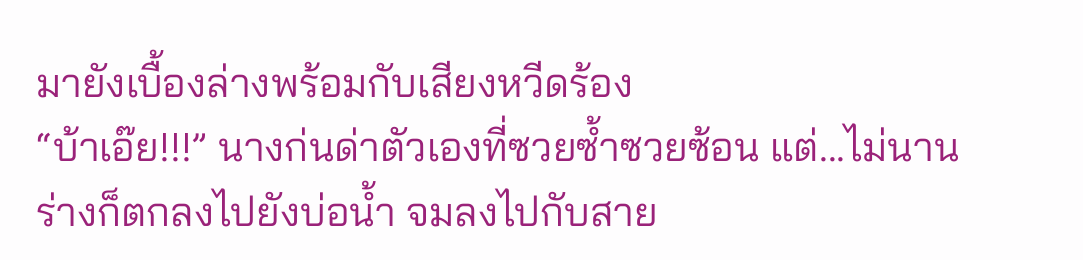มายังเบื้องล่างพร้อมกับเสียงหวีดร้อง
“บ้าเอ๊ย!!!” นางก่นด่าตัวเองที่ซวยซ้ำซวยซ้อน แต่...ไม่นานร่างก็ตกลงไปยังบ่อน้ำ จมลงไปกับสาย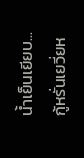น้ำเย็นเยียบ...
กู้หรั่นเยวี่ยห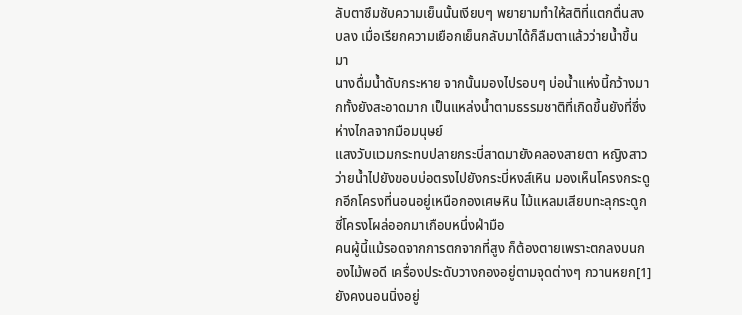ลับตาซึมซับความเย็นนั้นเงียบๆ พยายามทำให้สติที่แตกตื่นสงบลง เมื่อเรียกความเยือกเย็นกลับมาได้ก็ลืมตาแล้วว่ายน้ำขึ้นมา
นางดื่มน้ำดับกระหาย จากนั้นมองไปรอบๆ บ่อน้ำแห่งนี้กว้างมากทั้งยังสะอาดมาก เป็นแหล่งน้ำตามธรรมชาติที่เกิดขึ้นยังที่ซึ่งห่างไกลจากมือมนุษย์
แสงวับแวมกระทบปลายกระบี่สาดมายังคลองสายตา หญิงสาวว่ายน้ำไปยังขอบบ่อตรงไปยังกระบี่หงส์เหิน มองเห็นโครงกระดูกอีกโครงที่นอนอยู่เหนือกองเศษหิน ไม้แหลมเสียบทะลุกระดูกซี่โครงโผล่ออกมาเกือบหนึ่งฝ่ามือ
คนผู้นี้แม้รอดจากการตกจากที่สูง ก็ต้องตายเพราะตกลงบนกองไม้พอดี เครื่องประดับวางกองอยู่ตามจุดต่างๆ กวานหยก[1]ยังคงนอนนิ่งอยู่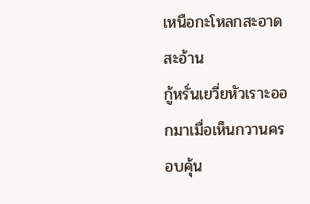เหนือกะโหลกสะอาดสะอ้าน
กู้หรั่นเยวี่ยหัวเราะออกมาเมื่อเห็นกวานครอบคุ้น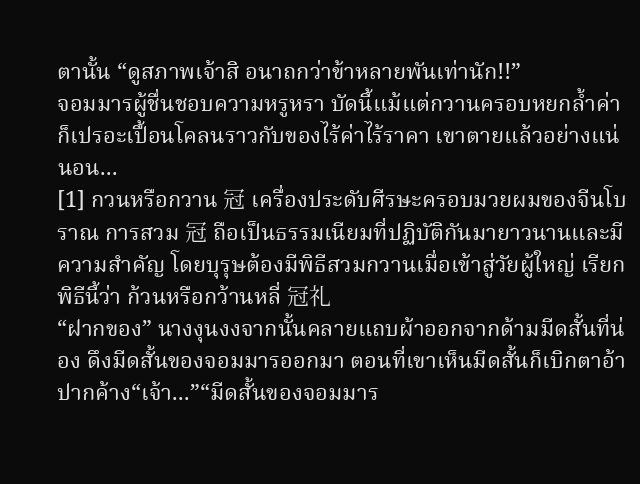ตานั้น “ดูสภาพเจ้าสิ อนาถกว่าข้าหลายพันเท่านัก!!”
จอมมารผู้ชื่นชอบความหรูหรา บัดนี้แม้แต่กวานครอบหยกล้ำค่าก็เปรอะเปื้อนโคลนราวกับของไร้ค่าไร้ราคา เขาตายแล้วอย่างแน่นอน...
[1] กวนหรือกวาน 冠 เครื่องประดับศีรษะครอบมวยผมของจีนโบราณ การสวม 冠 ถือเป็นธรรมเนียมที่ปฏิบัติกันมายาวนานและมีความสำคัญ โดยบุรุษต้องมีพิธีสวมกวานเมื่อเข้าสู่วัยผู้ใหญ่ เรียกพิธีนี้ว่า ก้วนหรือกว้านหลี่ 冠礼
“ฝากของ” นางงุนงงจากนั้นคลายแถบผ้าออกจากด้ามมีดสั้นที่น่อง ดึงมีดสั้นของจอมมารออกมา ตอนที่เขาเห็นมีดสั้นก็เบิกตาอ้าปากค้าง“เจ้า...”“มีดสั้นของจอมมาร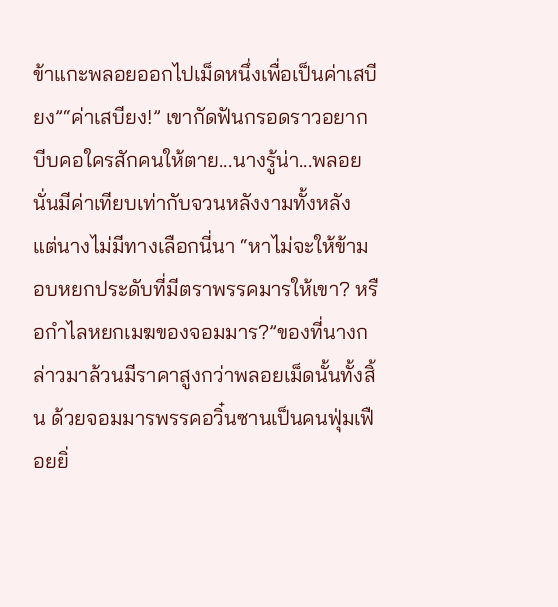ข้าแกะพลอยออกไปเม็ดหนึ่งเพื่อเป็นค่าเสบียง”“ค่าเสบียง!” เขากัดฟันกรอดราวอยากบีบคอใครสักคนให้ตาย...นางรู้น่า...พลอยนั่นมีค่าเทียบเท่ากับจวนหลังงามทั้งหลัง แต่นางไม่มีทางเลือกนี่นา “หาไม่จะให้ข้ามอบหยกประดับที่มีตราพรรคมารให้เขา? หรือกำไลหยกเมฆของจอมมาร?”ของที่นางกล่าวมาล้วนมีราคาสูงกว่าพลอยเม็ดนั้นทั้งสิ้น ด้วยจอมมารพรรคอวิ๋นซานเป็นคนฟุ่มเฟือยยิ่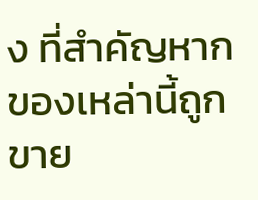ง ที่สำคัญหากของเหล่านี้ถูกขาย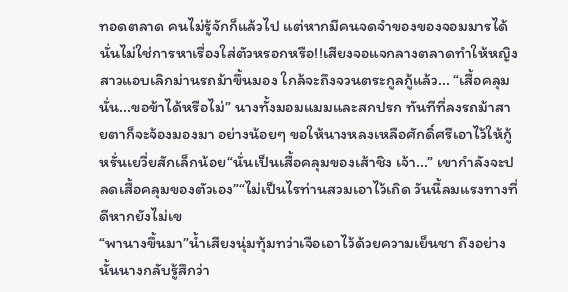ทอดตลาด คนไม่รู้จักก็แล้วไป แต่หากมีคนจดจำของของจอมมารได้ นั่นไม่ใช่การหาเรื่องใส่ตัวหรอกหรือ!!เสียงจอแจกลางตลาดทำให้หญิงสาวแอบเลิกม่านรถม้าขึ้นมอง ใกล้จะถึงจวนตระกูลกู้แล้ว... “เสื้อคลุมนั่น...ขอข้าได้หรือไม่” นางทั้งมอมแมมและสกปรก ทันทีที่ลงรถม้าสายตาก็จะจ้องมองมา อย่างน้อยๆ ขอให้นางหลงเหลือศักดิ์ศรีเอาไว้ให้กู้หรั่นเยวี่ยสักเล็กน้อย“นั่นเป็นเสื้อคลุมของเส้าชิง เจ้า...” เขากำลังจะปลดเสื้อคลุมของตัวเอง”“ไม่เป็นไรท่านสวมเอาไว้เถิด วันนี้ลมแรงทางที่ดีหากยังไม่เข
“พานางขึ้นมา”น้ำเสียงนุ่มทุ้มทว่าเจือเอาไว้ด้วยความเย็นชา ถึงอย่างนั้นนางกลับรู้สึกว่า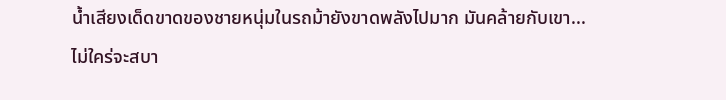น้ำเสียงเด็ดขาดของชายหนุ่มในรถม้ายังขาดพลังไปมาก มันคล้ายกับเขา...ไม่ใคร่จะสบา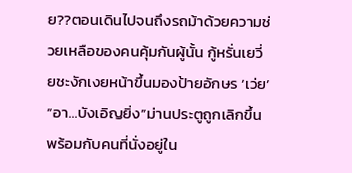ย??ตอนเดินไปจนถึงรถม้าด้วยความช่วยเหลือของคนคุ้มกันผู้นั้น กู้หรั่นเยวี่ยชะงักเงยหน้าขึ้นมองป้ายอักษร ‘เว่ย’ “อา...บังเอิญยิ่ง”ม่านประตูถูกเลิกขึ้นพร้อมกับคนที่นั่งอยู่ใน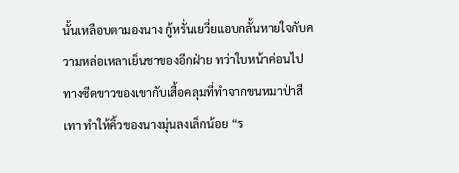นั้นเหลือบตามองนาง กู้หรั่นเยวี่ยแอบกลั้นหายใจกับความหล่อเหลาเย็นชาของอีกฝ่าย ทว่าใบหน้าค่อนไปทางซีดขาวของเขากับเสื้อคลุมที่ทำจากขนหมาป่าสีเทา ทำให้คิ้วของนางมุ่นลงเล็กน้อย “ร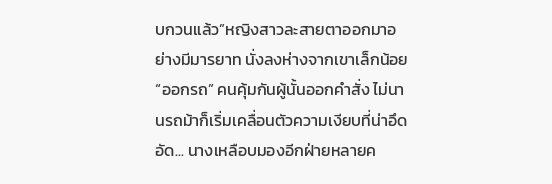บกวนแล้ว”หญิงสาวละสายตาออกมาอย่างมีมารยาท นั่งลงห่างจากเขาเล็กน้อย“ออกรถ” คนคุ้มกันผู้นั้นออกคำสั่ง ไม่นานรถม้าก็เริ่มเคลื่อนตัวความเงียบที่น่าอึดอัด... นางเหลือบมองอีกฝ่ายหลายค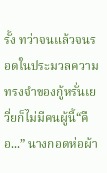รั้ง ทว่าจนแล้วจนรอดในประมวลความทรงจำของกู้หรั่นเยวี่ยก็ไม่มีคนผู้นี้“คือ...” นางกอดห่อผ้า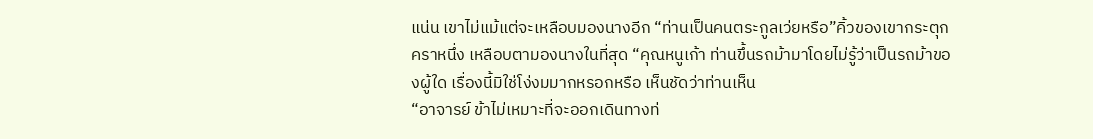แน่น เขาไม่แม้แต่จะเหลือบมองนางอีก “ท่านเป็นคนตระกูลเว่ยหรือ”คิ้วของเขากระตุกคราหนึ่ง เหลือบตามองนางในที่สุด “คุณหนูเก้า ท่านขึ้นรถม้ามาโดยไม่รู้ว่าเป็นรถม้าของผู้ใด เรื่องนี้มิใช่โง่งมมากหรอกหรือ เห็นชัดว่าท่านเห็น
“อาจารย์ ข้าไม่เหมาะที่จะออกเดินทางท่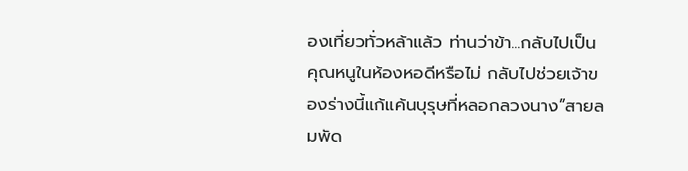องเที่ยวทั่วหล้าแล้ว ท่านว่าข้า...กลับไปเป็นคุณหนูในห้องหอดีหรือไม่ กลับไปช่วยเจ้าของร่างนี้แก้แค้นบุรุษที่หลอกลวงนาง”สายลมพัด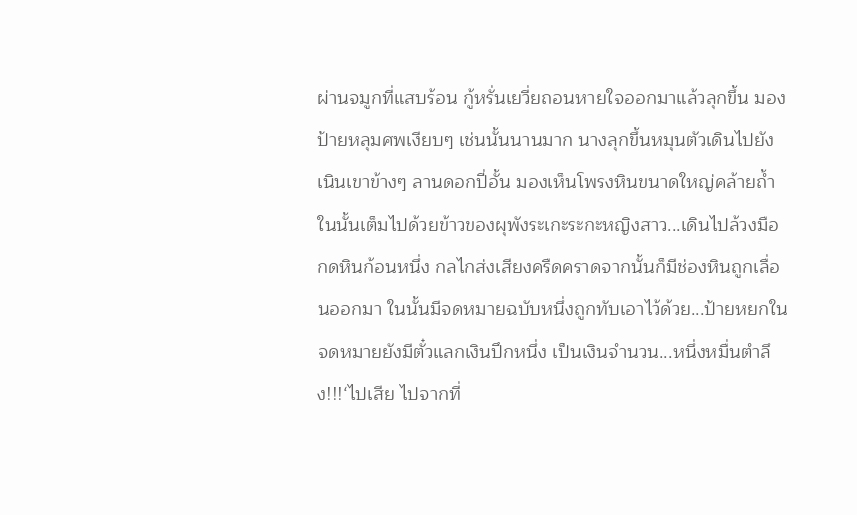ผ่านจมูกที่แสบร้อน กู้หรั่นเยวี่ยถอนหายใจออกมาแล้วลุกขึ้น มองป้ายหลุมศพเงียบๆ เช่นนั้นนานมาก นางลุกขึ้นหมุนตัวเดินไปยังเนินเขาข้างๆ ลานดอกปี่อั้น มองเห็นโพรงหินขนาดใหญ่คล้ายถ้ำ ในนั้นเต็มไปด้วยข้าวของผุพังระเกะระกะหญิงสาว...เดินไปล้วงมือกดหินก้อนหนึ่ง กลไกส่งเสียงครืดคราดจากนั้นก็มีช่องหินถูกเลื่อนออกมา ในนั้นมีจดหมายฉบับหนึ่งถูกทับเอาไว้ด้วย...ป้ายหยกในจดหมายยังมีตั๋วแลกเงินปึกหนึ่ง เป็นเงินจำนวน...หนึ่งหมื่นตำลึง!!!‘ไปเสีย ไปจากที่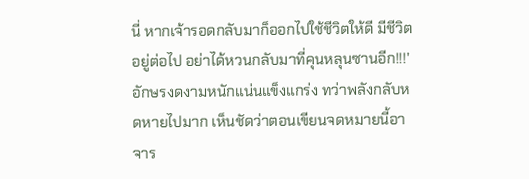นี่ หากเจ้ารอดกลับมาก็ออกไปใช้ชีวิตให้ดี มีชีวิตอยู่ต่อไป อย่าได้หวนกลับมาที่คุนหลุนซานอีก!!!’อักษรงดงามหนักแน่นแข็งแกร่ง ทว่าพลังกลับหดหายไปมาก เห็นชัดว่าตอนเขียนจดหมายนี้อาจาร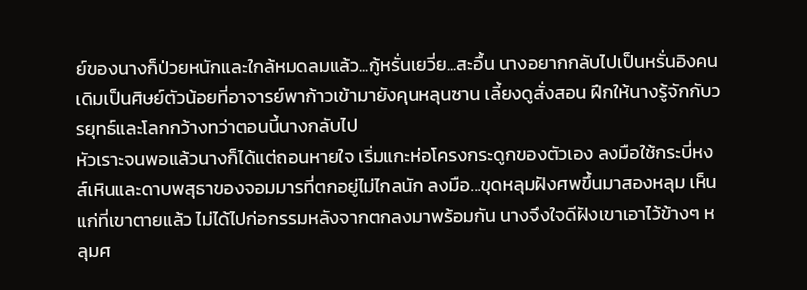ย์ของนางก็ป่วยหนักและใกล้หมดลมแล้ว...กู้หรั่นเยวี่ย...สะอื้น นางอยากกลับไปเป็นหรั่นอิงคนเดิมเป็นศิษย์ตัวน้อยที่อาจารย์พาก้าวเข้ามายังคุนหลุนซาน เลี้ยงดูสั่งสอน ฝึกให้นางรู้จักกับวรยุทธ์และโลกกว้างทว่าตอนนี้นางกลับไป
หัวเราะจนพอแล้วนางก็ได้แต่ถอนหายใจ เริ่มแกะห่อโครงกระดูกของตัวเอง ลงมือใช้กระบี่หงส์เหินและดาบพสุธาของจอมมารที่ตกอยู่ไม่ไกลนัก ลงมือ...ขุดหลุมฝังศพขึ้นมาสองหลุม เห็นแก่ที่เขาตายแล้ว ไม่ได้ไปก่อกรรมหลังจากตกลงมาพร้อมกัน นางจึงใจดีฝังเขาเอาไว้ข้างๆ หลุมศ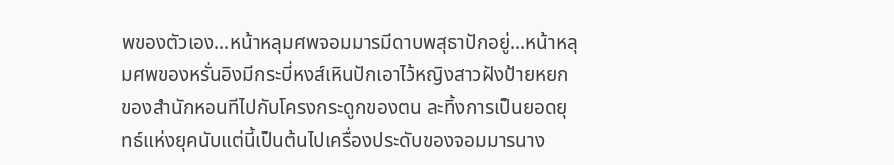พของตัวเอง...หน้าหลุมศพจอมมารมีดาบพสุธาปักอยู่...หน้าหลุมศพของหรั่นอิงมีกระบี่หงส์เหินปักเอาไว้หญิงสาวฝังป้ายหยกของสำนักหอนทีไปกับโครงกระดูกของตน ละทิ้งการเป็นยอดยุทธ์แห่งยุคนับแต่นี้เป็นต้นไปเครื่องประดับของจอมมารนาง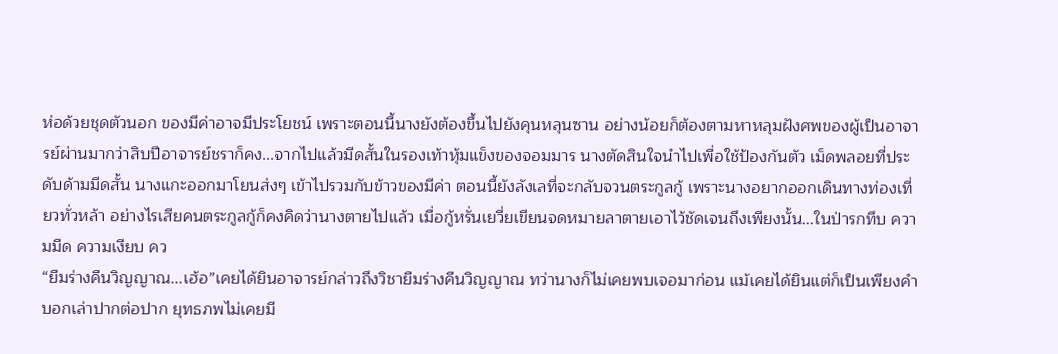ห่อด้วยชุดตัวนอก ของมีค่าอาจมีประโยชน์ เพราะตอนนี้นางยังต้องขึ้นไปยังคุนหลุนซาน อย่างน้อยก็ต้องตามหาหลุมฝังศพของผู้เป็นอาจารย์ผ่านมากว่าสิบปีอาจารย์ชราก็คง...จากไปแล้วมีดสั้นในรองเท้าหุ้มแข็งของจอมมาร นางตัดสินใจนำไปเพื่อใช้ป้องกันตัว เม็ดพลอยที่ประดับด้ามมีดสั้น นางแกะออกมาโยนส่งๆ เข้าไปรวมกับข้าวของมีค่า ตอนนี้ยังลังเลที่จะกลับจวนตระกูลกู้ เพราะนางอยากออกเดินทางท่องเที่ยวทั่วหล้า อย่างไรเสียคนตระกูลกู้ก็คงคิดว่านางตายไปแล้ว เมื่อกู้หรั่นเยวี่ยเขียนจดหมายลาตายเอาไว้ชัดเจนถึงเพียงนั้น...ในป่ารกทึบ ความมืด ความเงียบ คว
“ยืมร่างคืนวิญญาณ...เฮ้อ”เคยได้ยินอาจารย์กล่าวถึงวิชายืมร่างคืนวิญญาณ ทว่านางก็ไม่เคยพบเจอมาก่อน แม้เคยได้ยินแต่ก็เป็นเพียงคำบอกเล่าปากต่อปาก ยุทธภพไม่เคยมี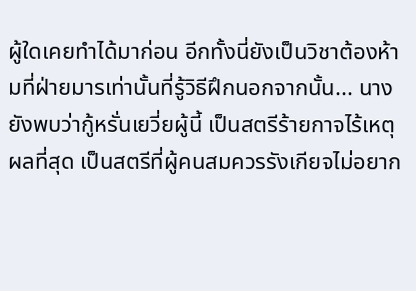ผู้ใดเคยทำได้มาก่อน อีกทั้งนี่ยังเป็นวิชาต้องห้ามที่ฝ่ายมารเท่านั้นที่รู้วิธีฝึกนอกจากนั้น... นางยังพบว่ากู้หรั่นเยวี่ยผู้นี้ เป็นสตรีร้ายกาจไร้เหตุผลที่สุด เป็นสตรีที่ผู้คนสมควรรังเกียจไม่อยาก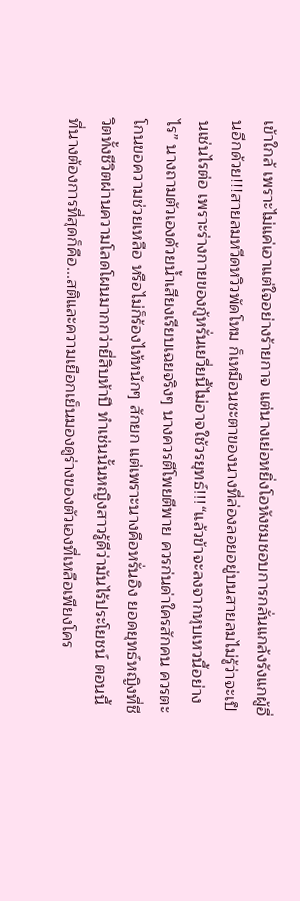เข้าใกล้ เพราะไม่แค่เอาแต่ใจอย่างร้ายกาจ แต่นางเย่อหยิ่งโอหังชมชอบการกลั่นแกล้งรังแกผู้อื่นอีกด้วย!!!สายลมหวีดหวิวพัดโหม ก็เหมือนชะตาของนางที่ล่องลอยอยู่บนสายลมไม่รู้ว่าจะเป็นเช่นไรต่อ เพราะร่างกายของกู้หรั่นเยวี่ยนี้ไม่อาจใช้วรยุทธ์!!!“แล้วข้าจะลงจากหุบเหวนี้อย่างไร” นางถามตัวเองด้วยน้ำเสียงเรียบเฉยจริงๆ นางควรตีโพยตีพาย ควรก่นด่าใครสักคน ควรตะโกนขอความช่วยเหลือ หรือไม่ก็ร้องไห้หนักๆ สักยก แต่เพราะนางคือหรั่นอิง ยอดยุทธ์หญิงที่ชีวิตทั้งชีวิตผ่านความโลดโผนมากกว่ายี่สิบห้าปี ทำเช่นนั้นหญิงสาวรู้ดีว่ามันไร้ประโยชน์ ตอนนี้ที่นางต้องการที่สุดก็คือ...สติและความเยือกเย็นมองดูร่างของตัวเองที่เหลือเพียงโคร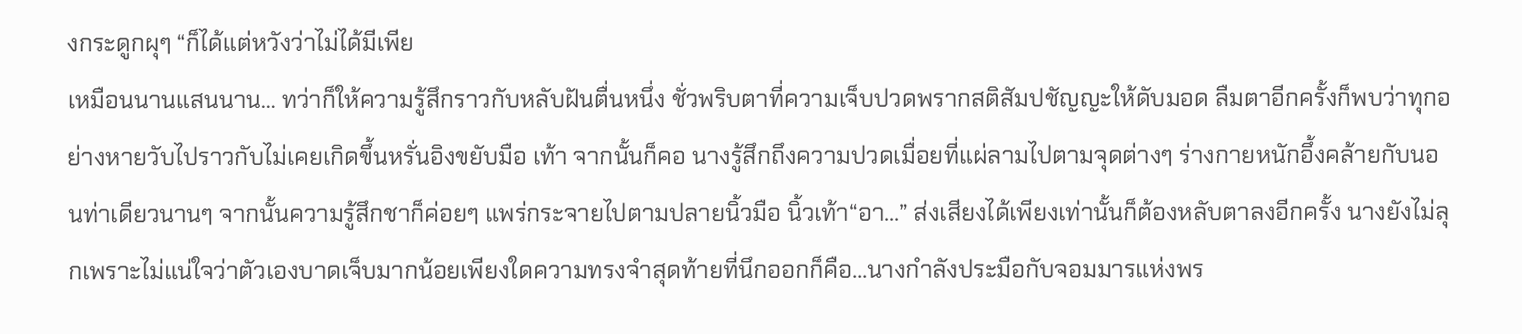งกระดูกผุๆ “ก็ได้แต่หวังว่าไม่ได้มีเพีย
เหมือนนานแสนนาน… ทว่าก็ให้ความรู้สึกราวกับหลับฝันตื่นหนึ่ง ชั่วพริบตาที่ความเจ็บปวดพรากสติสัมปชัญญะให้ดับมอด ลืมตาอีกครั้งก็พบว่าทุกอย่างหายวับไปราวกับไม่เคยเกิดขึ้นหรั่นอิงขยับมือ เท้า จากนั้นก็คอ นางรู้สึกถึงความปวดเมื่อยที่แผ่ลามไปตามจุดต่างๆ ร่างกายหนักอึ้งคล้ายกับนอนท่าเดียวนานๆ จากนั้นความรู้สึกชาก็ค่อยๆ แพร่กระจายไปตามปลายนิ้วมือ นิ้วเท้า“อา...” ส่งเสียงได้เพียงเท่านั้นก็ต้องหลับตาลงอีกครั้ง นางยังไม่ลุกเพราะไม่แน่ใจว่าตัวเองบาดเจ็บมากน้อยเพียงใดความทรงจำสุดท้ายที่นึกออกก็คือ...นางกำลังประมือกับจอมมารแห่งพร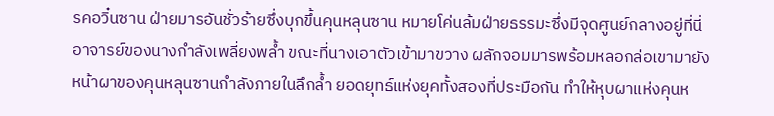รคอวิ๋นซาน ฝ่ายมารอันชั่วร้ายซึ่งบุกขึ้นคุนหลุนซาน หมายโค่นล้มฝ่ายธรรมะซึ่งมีจุดศูนย์กลางอยู่ที่นี่ อาจารย์ของนางกำลังเพลี่ยงพล้ำ ขณะที่นางเอาตัวเข้ามาขวาง ผลักจอมมารพร้อมหลอกล่อเขามายังหน้าผาของคุนหลุนซานกำลังภายในลึกล้ำ ยอดยุทธ์แห่งยุคทั้งสองที่ประมือกัน ทำให้หุบผาแห่งคุนห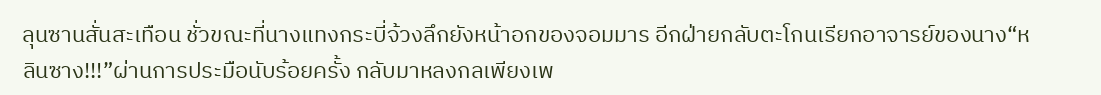ลุนซานสั่นสะเทือน ชั่วขณะที่นางแทงกระบี่จ้วงลึกยังหน้าอกของจอมมาร อีกฝ่ายกลับตะโกนเรียกอาจารย์ของนาง“หลินซาง!!!”ผ่านการประมือนับร้อยครั้ง กลับมาหลงกลเพียงเพ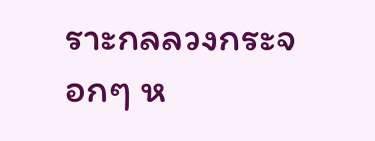ราะกลลวงกระจอกๆ ห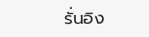รั่นอิง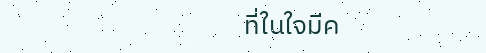ที่ในใจมีค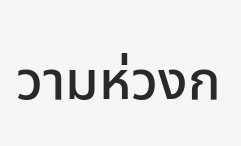วามห่วงก